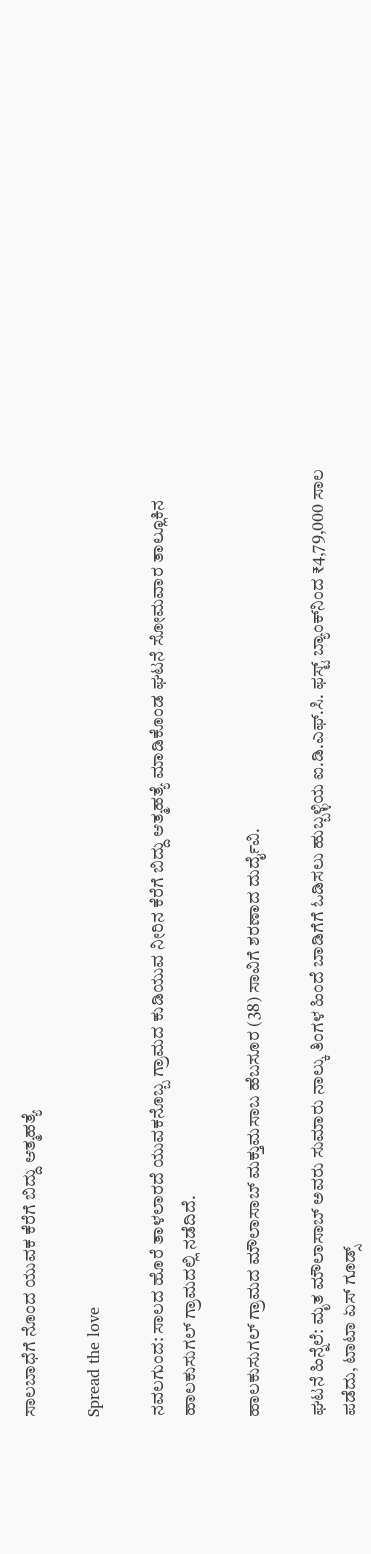ಸಾಲಬಾಧೆಗೆ ನೊಂದ ಯುವಕ ಕೆರೆಗೆ ಬಿದ್ದು ಆತ್ಮಹತ್ಯೆ

Spread the love

ನವಲಗುಂದ: ಸಾಲದ ಹೊರೆ ತಾಳಲಾರದೆ ಯುವಕನೊಬ್ಬ ಗ್ರಾಮದ ಕುಡಿಯುವ ನೀರಿನ ಕೆರೆಗೆ ಬಿದ್ದು ಆತ್ಮಹತ್ಯೆ ಮಾಡಿಕೊಂಡ ಘಟನೆ ಸೋಮವಾರ ತಾಲ್ಲೂಕಿನ ಹಾಲಕುಸುಗಲ್ ಗ್ರಾಮದಲ್ಲಿ ನಡೆದಿದೆ.

ಹಾಲಕುಸುಗಲ್ ಗ್ರಾಮದ ಮೌಲಾಸಾಬ್ ಮಕ್ತುಮಸಾಬ ಹೆಬಸೂರ (38) ಸಾವಿಗೆ ಶರಣಾದ ದುರ್ದೈವಿ.

ಘಟನೆ ಹಿನ್ನೆಲೆ: ಮೃತ ಮೌಲಾಸಾಬ್ ಅವರು ಸುಮಾರು ನಾಲ್ಕು ತಿಂಗಳ ಹಿಂದೆ ಬಾಡಿಗೆಗೆ ಓಡಿಸಲು ಹುಬ್ಬಳ್ಳಿಯ ಐ.ಡಿ.ಎಫ್.ಸಿ. ಫಸ್ಟ್ ಬ್ಯಾಂಕ್‌ನಿಂದ ₹4,79,000 ಸಾಲ ಪಡೆದು, ಟಾಟಾ ಏಸ್ ಗೂಡ್ಸ್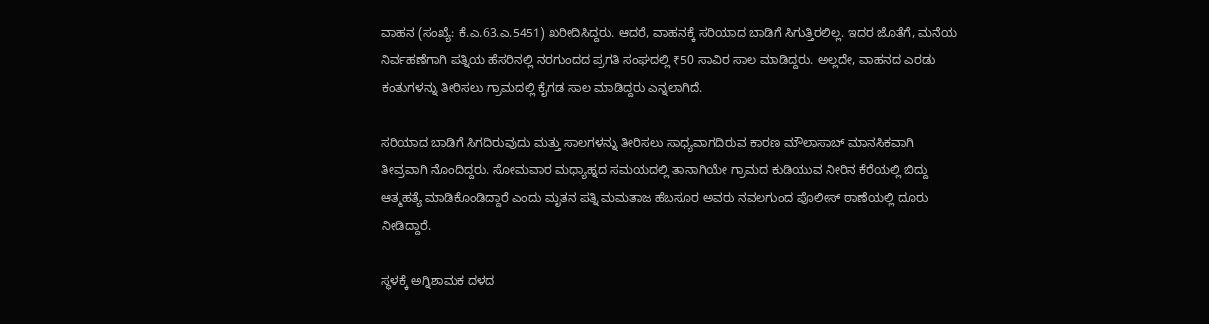ವಾಹನ (ಸಂಖ್ಯೆ: ಕೆ.ಎ.63.ಎ.5451) ಖರೀದಿಸಿದ್ದರು. ಆದರೆ, ವಾಹನಕ್ಕೆ ಸರಿಯಾದ ಬಾಡಿಗೆ ಸಿಗುತ್ತಿರಲಿಲ್ಲ. ಇದರ ಜೊತೆಗೆ, ಮನೆಯ ನಿರ್ವಹಣೆಗಾಗಿ ಪತ್ನಿಯ ಹೆಸರಿನಲ್ಲಿ ನರಗುಂದದ ಪ್ರಗತಿ ಸಂಘದಲ್ಲಿ ₹50 ಸಾವಿರ ಸಾಲ ಮಾಡಿದ್ದರು. ಅಲ್ಲದೇ, ವಾಹನದ ಎರಡು ಕಂತುಗಳನ್ನು ತೀರಿಸಲು ಗ್ರಾಮದಲ್ಲಿ ಕೈಗಡ ಸಾಲ ಮಾಡಿದ್ದರು ಎನ್ನಲಾಗಿದೆ.

ಸರಿಯಾದ ಬಾಡಿಗೆ ಸಿಗದಿರುವುದು ಮತ್ತು ಸಾಲಗಳನ್ನು ತೀರಿಸಲು ಸಾಧ್ಯವಾಗದಿರುವ ಕಾರಣ ಮೌಲಾಸಾಬ್ ಮಾನಸಿಕವಾಗಿ ತೀವ್ರವಾಗಿ ನೊಂದಿದ್ದರು. ಸೋಮವಾರ ಮಧ್ಯಾಹ್ನದ ಸಮಯದಲ್ಲಿ ತಾನಾಗಿಯೇ ಗ್ರಾಮದ ಕುಡಿಯುವ ನೀರಿನ ಕೆರೆಯಲ್ಲಿ ಬಿದ್ದು ಆತ್ಮಹತ್ಯೆ ಮಾಡಿಕೊಂಡಿದ್ದಾರೆ ಎಂದು ಮೃತನ ಪತ್ನಿ ಮಮತಾಜ ಹೆಬಸೂರ ಅವರು ನವಲಗುಂದ ಪೊಲೀಸ್ ಠಾಣೆಯಲ್ಲಿ ದೂರು ನೀಡಿದ್ದಾರೆ.

ಸ್ಥಳಕ್ಕೆ ಅಗ್ನಿಶಾಮಕ ದಳದ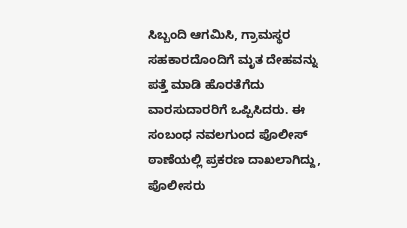ಸಿಬ್ಬಂದಿ ಆಗಮಿಸಿ, ಗ್ರಾಮಸ್ಥರ ಸಹಕಾರದೊಂದಿಗೆ ಮೃತ ದೇಹವನ್ನು ಪತ್ತೆ ಮಾಡಿ ಹೊರತೆಗೆದು ವಾರಸುದಾರರಿಗೆ ಒಪ್ಪಿಸಿದರು. ಈ ಸಂಬಂಧ ನವಲಗುಂದ ಪೊಲೀಸ್ ಠಾಣೆಯಲ್ಲಿ ಪ್ರಕರಣ ದಾಖಲಾಗಿದ್ದು, ಪೊಲೀಸರು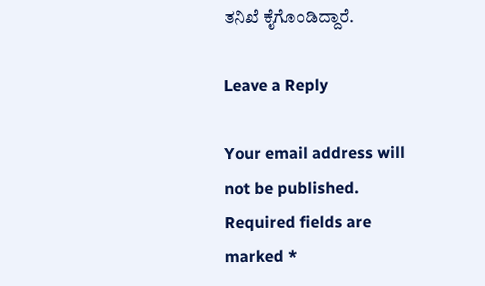ತನಿಖೆ ಕೈಗೊಂಡಿದ್ದಾರೆ.

Leave a Reply

Your email address will not be published. Required fields are marked *